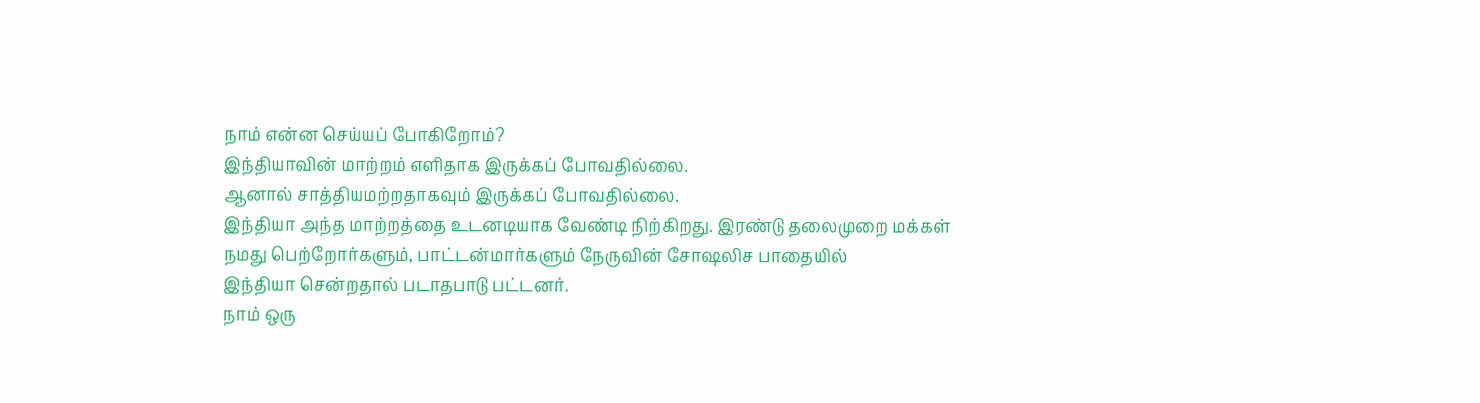நாம் என்ன செய்யப் போகிறோம்?
இந்தியாவின் மாற்றம் எளிதாக இருக்கப் போவதில்லை.
ஆனால் சாத்தியமற்றதாகவும் இருக்கப் போவதில்லை.
இந்தியா அந்த மாற்றத்தை உடனடியாக வேண்டி நிற்கிறது. இரண்டு தலைமுறை மக்கள்
நமது பெற்றோர்களும், பாட்டன்மார்களும் நேருவின் சோஷலிச பாதையில்
இந்தியா சென்றதால் படாதபாடு பட்டனர்.
நாம் ஒரு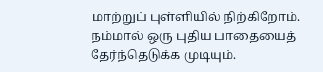மாற்றுப் புள்ளியில் நிற்கிறோம்.
நம்மால் ஒரு புதிய பாதையைத் தேர்ந்தெடுக்க முடியும்.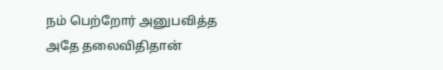நம் பெற்றோர் அனுபவித்த அதே தலைவிதிதான்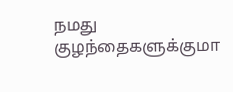நமது குழந்தைகளுக்குமா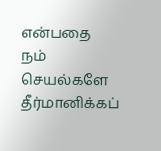என்பதை
நம் செயல்களே தீர்மானிக்கப்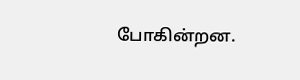போகின்றன.